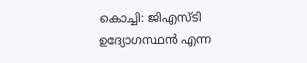കൊച്ചി: ജിഎസ്‌ടി ഉദ്യോഗസ്ഥൻ എന്ന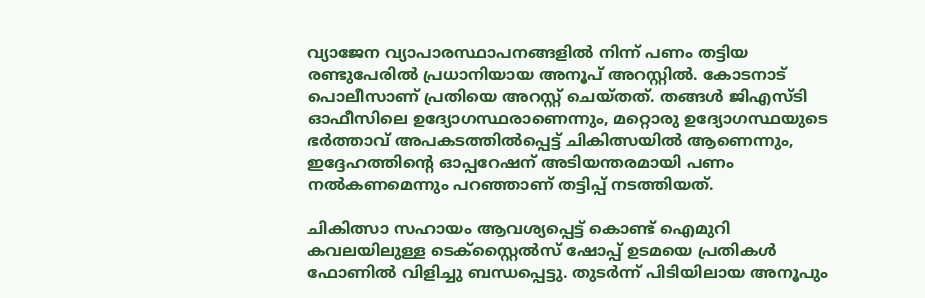വ്യാജേന വ്യാപാരസ്ഥാപനങ്ങളിൽ നിന്ന് പണം തട്ടിയ രണ്ടുപേരിൽ പ്രധാനിയായ അനൂപ് അറസ്റ്റിൽ. കോടനാട് പൊലീസാണ് പ്രതിയെ അറസ്റ്റ് ചെയ്തത്. തങ്ങൾ ജിഎസ്ടി ഓഫീസിലെ ഉദ്യോഗസ്ഥരാണെന്നും, മറ്റൊരു ഉദ്യോഗസ്ഥയുടെ ഭർത്താവ് അപകടത്തിൽപ്പെട്ട് ചികിത്സയിൽ ആണെന്നും, ഇദ്ദേഹത്തിൻ്റെ ഓപ്പറേഷന് അടിയന്തരമായി പണം നൽകണമെന്നും പറഞ്ഞാണ് തട്ടിപ്പ് നടത്തിയത്.

ചികിത്സാ സഹായം ആവശ്യപ്പെട്ട് കൊണ്ട് ഐമുറി കവലയിലുള്ള ടെക്സ്റ്റൈൽസ് ഷോപ്പ് ഉടമയെ പ്രതികൾ ഫോണിൽ വിളിച്ചു ബന്ധപ്പെട്ടു. തുടർന്ന് പിടിയിലായ അനൂപും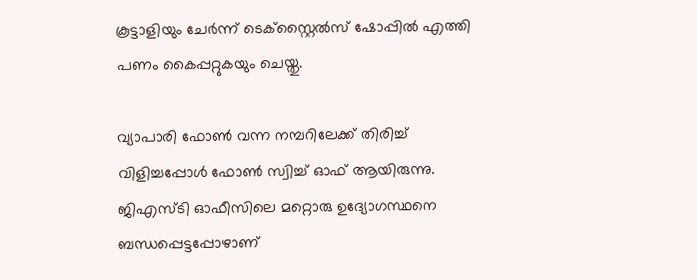കൂട്ടാളിയും ചേർന്ന് ടെക്സ്റ്റൈൽസ് ഷോപ്പിൽ എത്തി പണം കൈപ്പറ്റുകയും ചെയ്തു.

വ്യാപാരി ഫോണ്‍ വന്ന നമ്പറിലേക്ക് തിരിച്ച് വിളിച്ചപ്പോൾ ഫോണ്‍ സ്വിച്ച് ഓഫ് ആയിരുന്നു. ജിഎസ്ടി ഓഫീസിലെ മറ്റൊരു ഉദ്യോഗസ്ഥനെ ബന്ധപ്പെട്ടപ്പോഴാണ്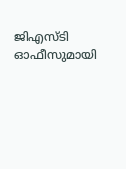ജിഎസ്ടി ഓഫീസുമായി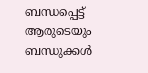ബന്ധപ്പെട്ട് ആരുടെയും ബന്ധുക്കള്‍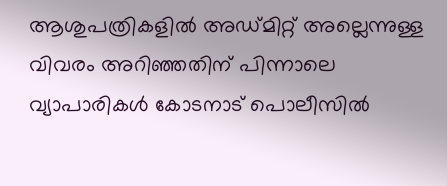ആശുപത്രികളില്‍ അഡ്മിറ്റ് അല്ലെന്നുള്ള വിവരം അറിഞ്ഞതിന് പിന്നാലെ വ്യാപാരികള്‍ കോടനാട് പൊലീസില്‍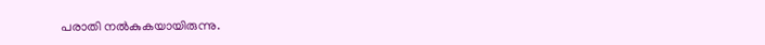പരാതി നല്‍കുകയായിരുന്നു.